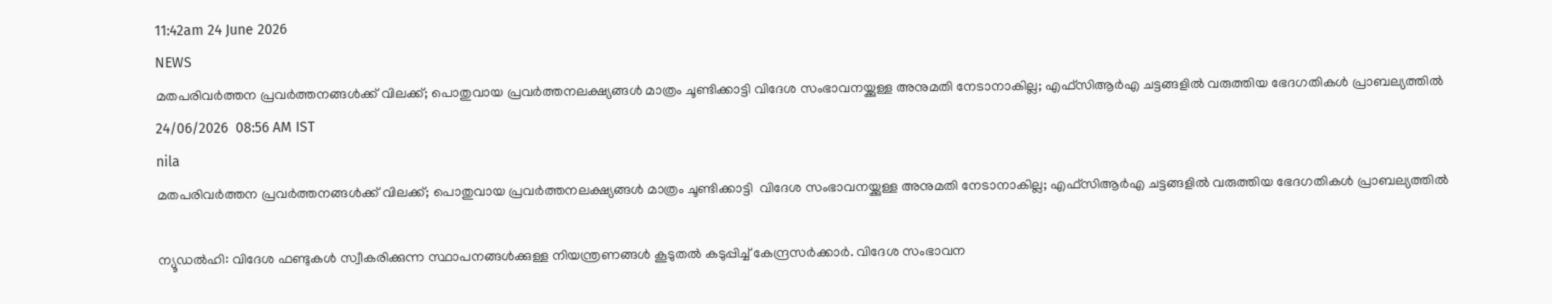11:42am 24 June 2026
NEWS
മതപരിവർത്തന പ്രവർത്തനങ്ങൾക്ക് വിലക്ക്; പൊതുവായ പ്രവർത്തനലക്ഷ്യങ്ങൾ മാത്രം ചൂണ്ടിക്കാട്ടി വിദേശ സംഭാവനയ്ക്കുള്ള അനുമതി നേടാനാകില്ല; എഫ്സിആർഎ ചട്ടങ്ങളിൽ വരുത്തിയ ഭേദഗതികൾ പ്രാബല്യത്തിൽ
24/06/2026  08:56 AM IST
nila
മതപരിവർത്തന പ്രവർത്തനങ്ങൾക്ക് വിലക്ക്; പൊതുവായ പ്രവർത്തനലക്ഷ്യങ്ങൾ മാത്രം ചൂണ്ടിക്കാട്ടി  വിദേശ സംഭാവനയ്ക്കുള്ള അനുമതി നേടാനാകില്ല; എഫ്സിആർഎ ചട്ടങ്ങളിൽ വരുത്തിയ ഭേദഗതികൾ പ്രാബല്യത്തിൽ

ന്യൂഡൽഹി: വിദേശ ഫണ്ടുകൾ സ്വീകരിക്കുന്ന സ്ഥാപനങ്ങൾക്കുള്ള നിയന്ത്രണങ്ങൾ കൂടുതൽ കടുപ്പിച്ച് കേന്ദ്രസർക്കാർ. വിദേശ സംഭാവന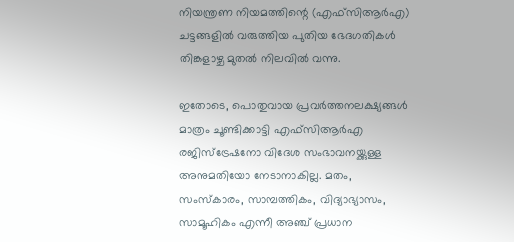നിയന്ത്രണ നിയമത്തിന്റെ (എഫ്സിആർഎ) ചട്ടങ്ങളിൽ വരുത്തിയ പുതിയ ഭേദഗതികൾ തിങ്കളാഴ്ച മുതൽ നിലവിൽ വന്നു.

ഇതോടെ, പൊതുവായ പ്രവർത്തനലക്ഷ്യങ്ങൾ മാത്രം ചൂണ്ടിക്കാട്ടി എഫ്സിആർഎ രജിസ്ട്രേഷനോ വിദേശ സംഭാവനയ്ക്കുള്ള അനുമതിയോ നേടാനാകില്ല. മതം, സംസ്കാരം, സാമ്പത്തികം, വിദ്യാഭ്യാസം, സാമൂഹികം എന്നീ അഞ്ച് പ്രധാന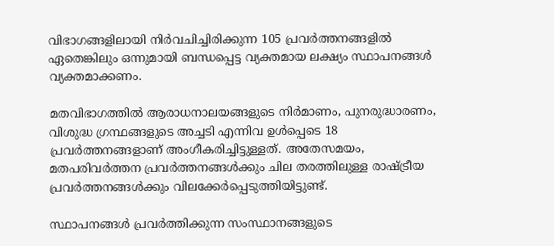വിഭാഗങ്ങളിലായി നിർവചിച്ചിരിക്കുന്ന 105 പ്രവർത്തനങ്ങളിൽ ഏതെങ്കിലും ഒന്നുമായി ബന്ധപ്പെട്ട വ്യക്തമായ ലക്ഷ്യം സ്ഥാപനങ്ങൾ വ്യക്തമാക്കണം.

മതവിഭാഗത്തിൽ ആരാധനാലയങ്ങളുടെ നിർമാണം, പുനരുദ്ധാരണം, വിശുദ്ധ ഗ്രന്ഥങ്ങളുടെ അച്ചടി എന്നിവ ഉൾപ്പെടെ 18 പ്രവർത്തനങ്ങളാണ് അംഗീകരിച്ചിട്ടുള്ളത്. അതേസമയം, മതപരിവർത്തന പ്രവർത്തനങ്ങൾക്കും ചില തരത്തിലുള്ള രാഷ്ട്രീയ പ്രവർത്തനങ്ങൾക്കും വിലക്കേർപ്പെടുത്തിയിട്ടുണ്ട്.

സ്ഥാപനങ്ങൾ പ്രവർത്തിക്കുന്ന സംസ്ഥാനങ്ങളുടെ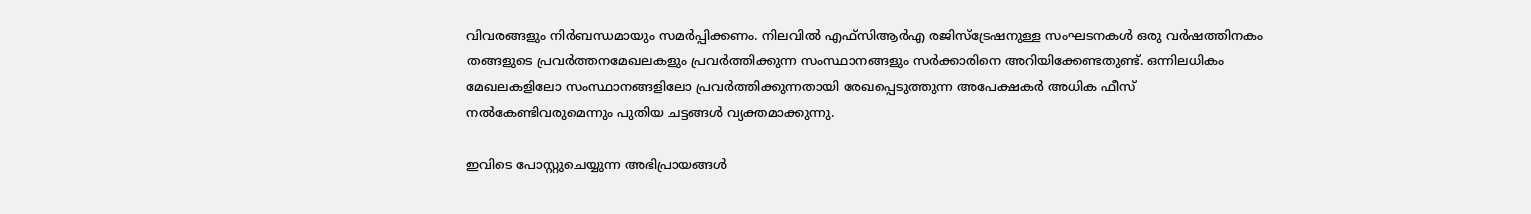വിവരങ്ങളും നിർബന്ധമായും സമർപ്പിക്കണം. നിലവിൽ എഫ്സിആർഎ രജിസ്ട്രേഷനുള്ള സംഘടനകൾ ഒരു വർഷത്തിനകം തങ്ങളുടെ പ്രവർത്തനമേഖലകളും പ്രവർത്തിക്കുന്ന സംസ്ഥാനങ്ങളും സർക്കാരിനെ അറിയിക്കേണ്ടതുണ്ട്. ഒന്നിലധികം മേഖലകളിലോ സംസ്ഥാനങ്ങളിലോ പ്രവർത്തിക്കുന്നതായി രേഖപ്പെടുത്തുന്ന അപേക്ഷകർ അധിക ഫീസ് നൽകേണ്ടിവരുമെന്നും പുതിയ ചട്ടങ്ങൾ വ്യക്തമാക്കുന്നു.

ഇവിടെ പോസ്റ്റുചെയ്യുന്ന അഭിപ്രായങ്ങള്‍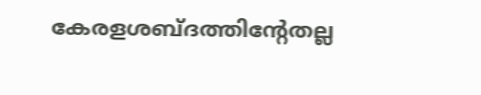കേരളശബ്‌ദത്തിന്റേതല്ല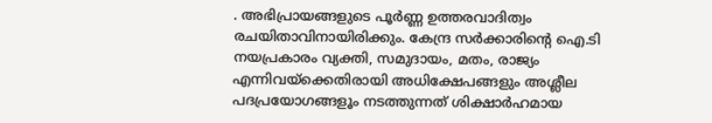. അഭിപ്രായങ്ങളുടെ പൂര്‍ണ്ണ ഉത്തരവാദിത്വം രചയിതാവിനായിരിക്കും. കേന്ദ്ര സർക്കാരിന്റെ ഐ.ടി നയപ്രകാരം വ്യക്തി, സമുദായം, മതം, രാജ്യം എന്നിവയ്ക്കെതിരായി അധിക്ഷേപങ്ങളും അശ്ലീല പദപ്രയോഗങ്ങളൂം നടത്തുന്നത് ശിക്ഷാര്‍ഹമായ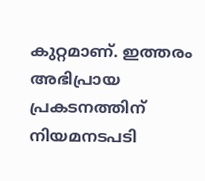കുറ്റമാണ്. ഇത്തരം അഭിപ്രായ പ്രകടനത്തിന് നിയമനടപടി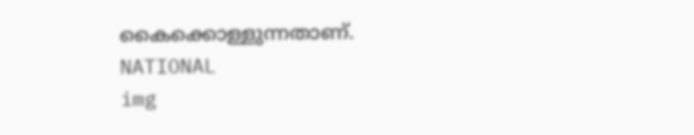കൈക്കൊള്ളുന്നതാണ്.
NATIONAL
img